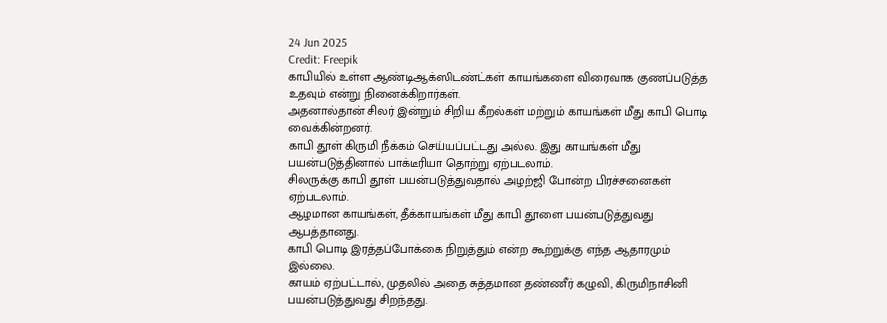24 Jun 2025
Credit: Freepik
காபியில் உள்ள ஆண்டிஆக்ஸிடண்ட்கள் காயங்களை விரைவாக குணப்படுத்த உதவும் என்று நினைக்கிறார்கள்.
அதனால்தான் சிலர் இன்றும் சிறிய கீறல்கள் மற்றும் காயங்கள் மீது காபி பொடி வைக்கின்றனர்.
காபி தூள் கிருமி நீக்கம் செய்யப்பட்டது அல்ல. இது காயங்கள் மீது பயன்படுத்தினால் பாக்டீரியா தொற்று ஏற்படலாம்.
சிலருக்கு காபி தூள் பயன்படுத்துவதால் அழற்ஜி போன்ற பிரச்சனைகள் ஏற்படலாம்.
ஆழமான காயங்கள், தீக்காயங்கள் மீது காபி தூளை பயன்படுத்துவது ஆபத்தானது.
காபி பொடி இரத்தப்போக்கை நிறுத்தும் என்ற கூற்றுக்கு எந்த ஆதாரமும் இல்லை.
காயம் ஏற்பட்டால், முதலில் அதை சுத்தமான தண்ணீர் கழுவி, கிருமிநாசினி பயன்படுத்துவது சிறந்தது.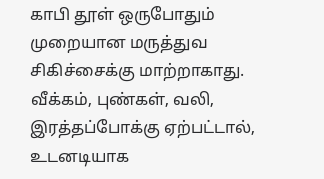காபி தூள் ஒருபோதும் முறையான மருத்துவ சிகிச்சைக்கு மாற்றாகாது.
வீக்கம், புண்கள், வலி, இரத்தப்போக்கு ஏற்பட்டால், உடனடியாக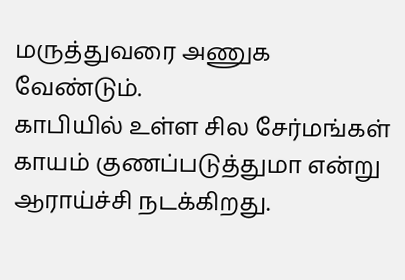மருத்துவரை அணுக வேண்டும்.
காபியில் உள்ள சில சேர்மங்கள் காயம் குணப்படுத்துமா என்று ஆராய்ச்சி நடக்கிறது.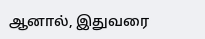ஆனால், இதுவரை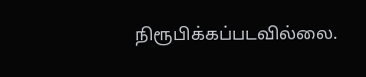நிரூபிக்கப்படவில்லை.